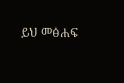ይህ መፅሐፍ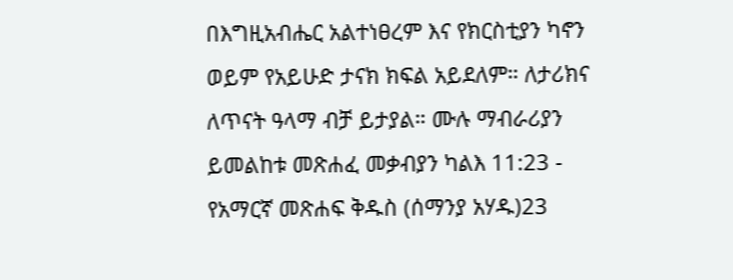በእግዚአብሔር አልተነፀረም እና የክርስቲያን ካኖን ወይም የአይሁድ ታናክ ክፍል አይደለም። ለታሪክና ለጥናት ዓላማ ብቻ ይታያል። ሙሉ ማብራሪያን ይመልከቱ መጽሐፈ መቃብያን ካልእ 11:23 - የአማርኛ መጽሐፍ ቅዱስ (ሰማንያ አሃዱ)23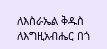ለእስራኤል ቅዱስ ለእግዚአብሔር በጎ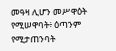መዓዛ ሊሆን መሥዋዕት የሚሠዋባት፥ ዕጣንም የሚታጠንባት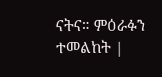ናትና። ምዕራፉን ተመልከት |